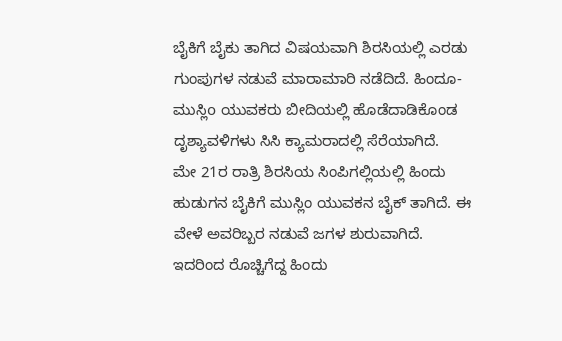ಬೈಕಿಗೆ ಬೈಕು ತಾಗಿದ ವಿಷಯವಾಗಿ ಶಿರಸಿಯಲ್ಲಿ ಎರಡು ಗುಂಪುಗಳ ನಡುವೆ ಮಾರಾಮಾರಿ ನಡೆದಿದೆ. ಹಿಂದೂ-ಮುಸ್ಲಿo ಯುವಕರು ಬೀದಿಯಲ್ಲಿ ಹೊಡೆದಾಡಿಕೊಂಡ ದೃಶ್ಯಾವಳಿಗಳು ಸಿಸಿ ಕ್ಯಾಮರಾದಲ್ಲಿ ಸೆರೆಯಾಗಿದೆ.
ಮೇ 21ರ ರಾತ್ರಿ ಶಿರಸಿಯ ಸಿಂಪಿಗಲ್ಲಿಯಲ್ಲಿ ಹಿಂದು ಹುಡುಗನ ಬೈಕಿಗೆ ಮುಸ್ಲಿಂ ಯುವಕನ ಬೈಕ್ ತಾಗಿದೆ. ಈ ವೇಳೆ ಅವರಿಬ್ಬರ ನಡುವೆ ಜಗಳ ಶುರುವಾಗಿದೆ. ಇದರಿಂದ ರೊಚ್ಚಿಗೆದ್ದ ಹಿಂದು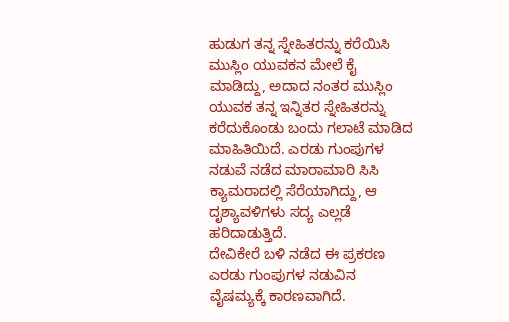ಹುಡುಗ ತನ್ನ ಸ್ನೇಹಿತರನ್ನು ಕರೆಯಿಸಿ ಮುಸ್ಲಿಂ ಯುವಕನ ಮೇಲೆ ಕೈ ಮಾಡಿದ್ದು, ಅದಾದ ನಂತರ ಮುಸ್ಲಿಂ ಯುವಕ ತನ್ನ ಇನ್ನಿತರ ಸ್ನೇಹಿತರನ್ನು ಕರೆದುಕೊಂಡು ಬಂದು ಗಲಾಟೆ ಮಾಡಿದ ಮಾಹಿತಿಯಿದೆ. ಎರಡು ಗುಂಪುಗಳ ನಡುವೆ ನಡೆದ ಮಾರಾಮಾರಿ ಸಿಸಿ ಕ್ಯಾಮರಾದಲ್ಲಿ ಸೆರೆಯಾಗಿದ್ದು, ಆ ದೃಶ್ಯಾವಳಿಗಳು ಸದ್ಯ ಎಲ್ಲಡೆ ಹರಿದಾಡುತ್ತಿದೆ.
ದೇವಿಕೇರೆ ಬಳಿ ನಡೆದ ಈ ಪ್ರಕರಣ ಎರಡು ಗುಂಪುಗಳ ನಡುವಿನ ವೈಷಮ್ಯಕ್ಕೆ ಕಾರಣವಾಗಿದೆ.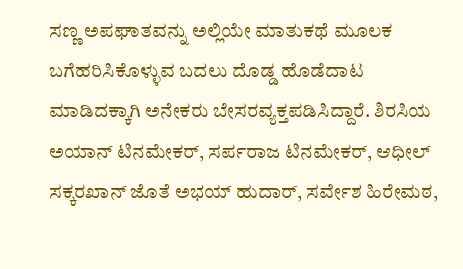ಸಣ್ಣ ಅಪಘಾತವನ್ನು ಅಲ್ಲಿಯೇ ಮಾತುಕಥೆ ಮೂಲಕ ಬಗೆಹರಿಸಿಕೊಳ್ಳುವ ಬದಲು ದೊಡ್ಡ ಹೊಡೆದಾಟ ಮಾಡಿದಕ್ಕಾಗಿ ಅನೇಕರು ಬೇಸರವ್ಯಕ್ತಪಡಿಸಿದ್ದಾರೆ. ಶಿರಸಿಯ ಅಯಾನ್ ಟಿನಮೇಕರ್, ಸರ್ಪರಾಜ ಟಿನಮೇಕರ್, ಆಧೀಲ್ ಸಕ್ಕರಖಾನ್ ಜೊತೆ ಅಭಯ್ ಹುದಾರ್, ಸರ್ವೇಶ ಹಿರೇಮಠ,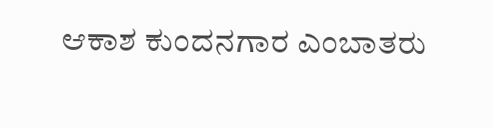ಆಕಾಶ ಕುಂದನಗಾರ ಎಂಬಾತರು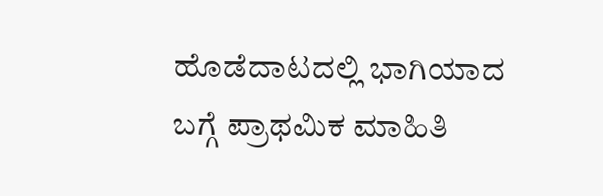ಹೊಡೆದಾಟದಲ್ಲಿ ಭಾಗಿಯಾದ ಬಗ್ಗೆ ಪ್ರಾಥಮಿಕ ಮಾಹಿತಿ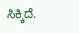ಸಿಕ್ಕಿದೆ.